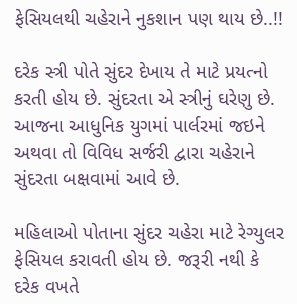ફેસિયલથી ચહેરાને નુકશાન પણ થાય છે..!!

દરેક સ્ત્રી પોતે સુંદર દેખાય તે માટે પ્રયત્નો કરતી હોય છે. સુંદરતા એ સ્ત્રીનું ઘરેણુ છે. આજના આધુનિક યુગમાં પાર્લરમાં જઇને અથવા તો વિવિધ સર્જરી દ્વારા ચહેરાને સુંદરતા બક્ષવામાં આવે છે.

મહિલાઓ પોતાના સુંદર ચહેરા માટે રેગ્યુલર ફેસિયલ કરાવતી હોય છે. જરૂરી નથી કે દરેક વખતે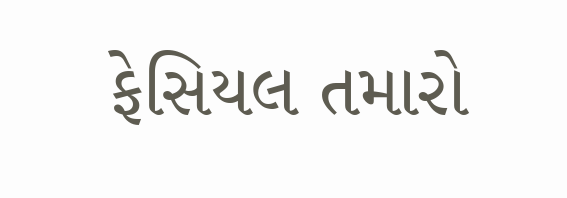ફેસિયલ તમારો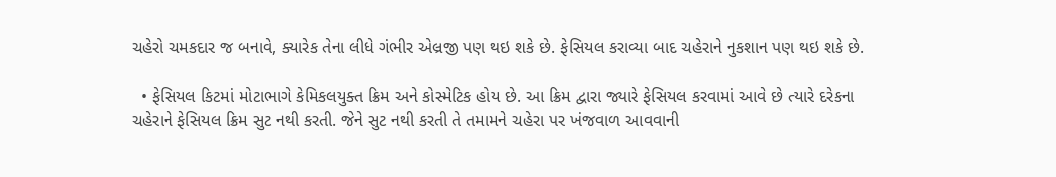ચહેરો ચમકદાર જ બનાવે, ક્યારેક તેના લીધે ગંભીર એલ્રજી પણ થઇ શકે છે. ફેસિયલ કરાવ્યા બાદ ચહેરાને નુકશાન પણ થઇ શકે છે.

  • ફેસિયલ કિટમાં મોટાભાગે કેમિકલયુક્ત ક્રિમ અને કોસ્મેટિક હોય છે. આ ક્રિમ દ્વારા જ્યારે ફેસિયલ કરવામાં આવે છે ત્યારે દરેકના ચહેરાને ફેસિયલ ક્રિમ સુટ નથી કરતી. જેને સુટ નથી કરતી તે તમામને ચહેરા પર ખંજવાળ આવવાની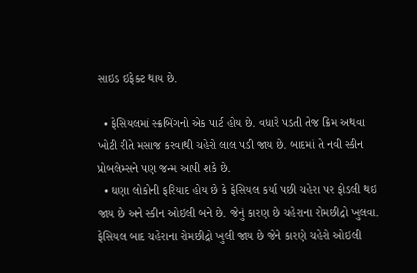સાઇડ ઇફેક્ટ થાય છે.

  • ફેસિયલમાં સ્ક્રબિંગનો એક પાર્ટ હોય છે. વધારે પડતી તેજ ક્રિમ અથવા ખોટી રીતે મસાજ કરવાથી ચહેરો લાલ પડી જાય છે. બાદમાં તે નવી સ્કીન પ્રોબલેમ્સને પણ જન્મ આપી શકે છે.
  • ઘણા લોકોની ફરિયાદ હોય છે કે ફેસિયલ કર્યા પછી ચહેરા પર ફોડલી થઇ જાય છે અને સ્કીન ઓઇલી બને છે. જેનું કારણ છે ચહેરાના રોમછીદ્રો ખુલવા. ફેસિયલ બાદ ચહેરાના રોમછીદ્રો ખુલી જાય છે જેને કારણે ચહેરો ઓઇલી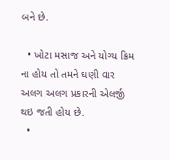બને છે.

  • ખોટા મસાજ અને યોગ્ય ક્રિમ ના હોય તો તમને ઘણી વાર અલગ અલગ પ્રકારની એલર્જી થઇ જતી હોય છે.
  •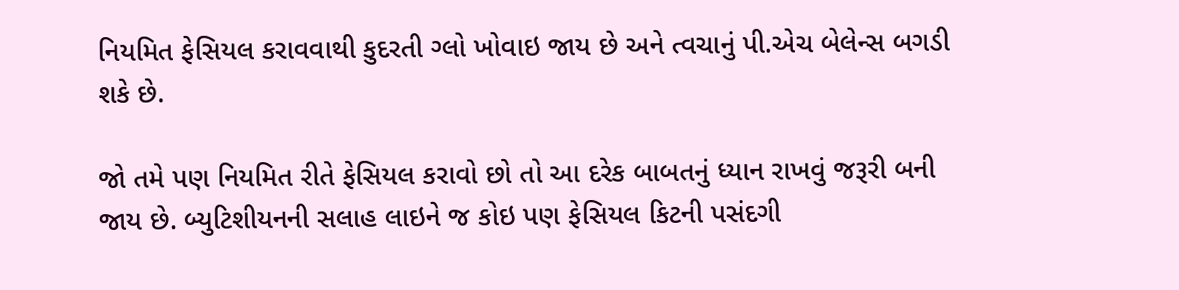નિયમિત ફેસિયલ કરાવવાથી કુદરતી ગ્લો ખોવાઇ જાય છે અને ત્વચાનું પી.એચ બેલેન્સ બગડી શકે છે.

જો તમે પણ નિયમિત રીતે ફેસિયલ કરાવો છો તો આ દરેક બાબતનું ધ્યાન રાખવું જરૂરી બની જાય છે. બ્યુટિશીયનની સલાહ લાઇને જ કોઇ પણ ફેસિયલ કિટની પસંદગી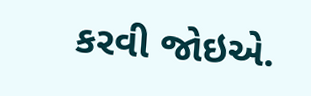કરવી જોઇએ.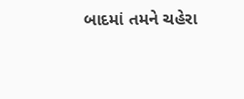બાદમાં તમને ચહેરા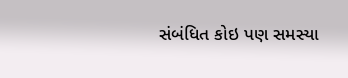સંબંધિત કોઇ પણ સમસ્યા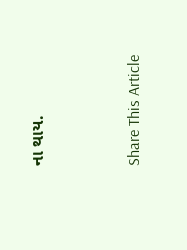ના થાય.



Share This Article